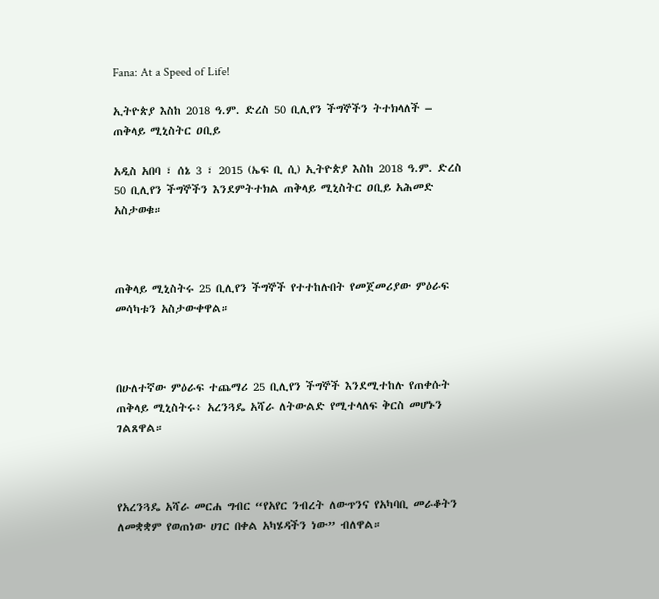Fana: At a Speed of Life!

ኢትዮጵያ እስከ 2018 ዓ.ም. ድረስ 50 ቢሊየን ችግኞችን ትተክላለች – ጠቅላይ ሚኒስትር ዐቢይ

አዲስ አበባ ፣ ሰኔ 3 ፣ 2015 (ኤፍ ቢ ሲ) ኢትዮጵያ እስከ 2018 ዓ.ም. ድረስ 50 ቢሊየን ችግኞችን እንደምትተክል ጠቅላይ ሚኒስትር ዐቢይ አሕመድ አስታወቁ።



ጠቅላይ ሚኒስትሩ 25 ቢሊየን ችግኞች የተተከሉበት የመጀመሪያው ምዕራፍ መሳካቱን አስታውቀዋል።



በሁለተኛው ምዕራፍ ተጨማሪ 25 ቢሊየን ችግኞች እንደሚተከሉ የጠቀሱት ጠቅላይ ሚኒስትሩ፥ አረንጓዴ አሻራ ለትውልድ የሚተላለፍ ቅርስ መሆኑን ገልጸዋል።



የአረንጓዴ አሻራ መርሐ ግብር “የአየር ንብረት ለውጥንና የአካባቢ መራቆትን ለመቋቋም የወጠነው ሀገር በቀል አካሄዳችን ነው” ብለዋል።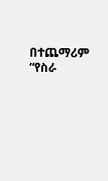በተጨማሪም “የስራ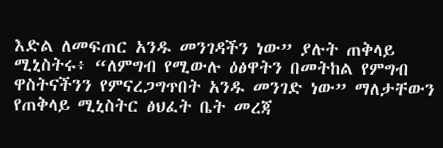እድል ለመፍጠር አንዱ መንገዳችን ነው” ያሉት ጠቅላይ ሚኒስትሩ፥ “ለምግብ የሚውሉ ዕፅዋትን በመትከል የምግብ ዋስትናችንን የምናረጋግጥበት አንዱ መንገድ ነው” ማለታቸውን የጠቅላይ ሚኒስትር ፅህፈት ቤት መረጃ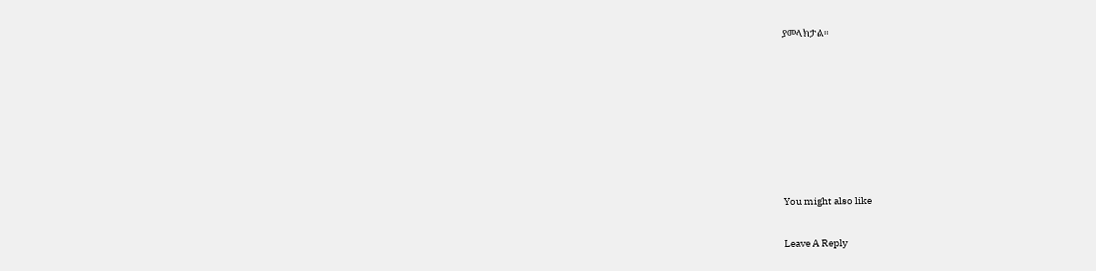ያመላክታል።







You might also like

Leave A Reply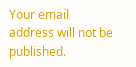Your email address will not be published.